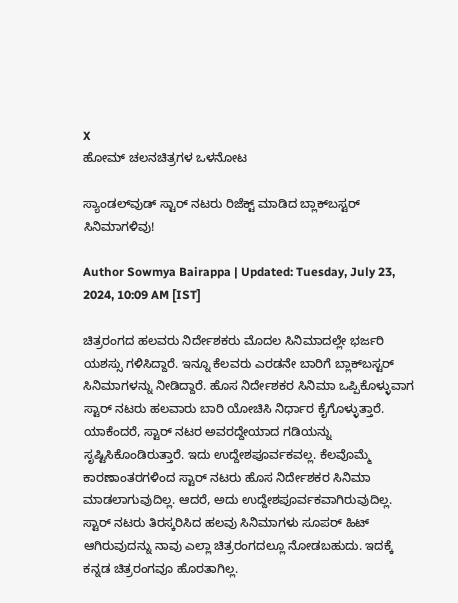X
ಹೋಮ್ ಚಲನಚಿತ್ರಗಳ ಒಳನೋಟ

ಸ್ಯಾಂಡಲ್‌ವುಡ್‌ ಸ್ಟಾರ್ ನಟರು ರಿಜೆಕ್ಟ್ ಮಾಡಿದ ಬ್ಲಾಕ್‌ಬಸ್ಟರ್ ಸಿನಿಮಾಗಳಿವು!

Author Sowmya Bairappa | Updated: Tuesday, July 23, 2024, 10:09 AM [IST]

ಚಿತ್ರರಂಗದ ಹಲವರು ನಿರ್ದೇಶಕರು ಮೊದಲ ಸಿನಿಮಾದಲ್ಲೇ ಭರ್ಜರಿ ಯಶಸ್ಸು ಗಳಿಸಿದ್ದಾರೆ. ಇನ್ನೂ ಕೆಲವರು ಎರಡನೇ ಬಾರಿಗೆ ಬ್ಲಾಕ್‌ಬಸ್ಟರ್ ಸಿನಿಮಾಗಳನ್ನು ನೀಡಿದ್ದಾರೆ. ಹೊಸ ನಿರ್ದೇಶಕರ ಸಿನಿಮಾ ಒಪ್ಪಿಕೊಳ್ಳುವಾಗ ಸ್ಟಾರ್ ನಟರು ಹಲವಾರು ಬಾರಿ ಯೋಚಿಸಿ ನಿರ್ಧಾರ ಕೈಗೊಳ್ಳುತ್ತಾರೆ. ಯಾಕೆಂದರೆ, ಸ್ಟಾರ್ ನಟರ ಅವರದ್ದೇಯಾದ ಗಡಿಯನ್ನು ಸೃಷ್ಟಿಸಿಕೊಂಡಿರುತ್ತಾರೆ. ಇದು ಉದ್ದೇಶಪೂರ್ವಕವಲ್ಲ. ಕೆಲವೊಮ್ಮೆ ಕಾರಣಾಂತರಗಳಿಂದ ಸ್ಟಾರ್ ನಟರು ಹೊಸ ನಿರ್ದೇಶಕರ ಸಿನಿಮಾ ಮಾಡಲಾಗುವುದಿಲ್ಲ. ಆದರೆ, ಅದು ಉದ್ದೇಶಪೂರ್ವಕವಾಗಿರುವುದಿಲ್ಲ. ಸ್ಟಾರ್ ನಟರು ತಿರಸ್ಕರಿಸಿದ ಹಲವು ಸಿನಿಮಾಗಳು ಸೂಪರ್ ಹಿಟ್ ಆಗಿರುವುದನ್ನು ನಾವು ಎಲ್ಲಾ ಚಿತ್ರರಂಗದಲ್ಲೂ ನೋಡಬಹುದು. ಇದಕ್ಕೆ ಕನ್ನಡ ಚಿತ್ರರಂಗವೂ ಹೊರತಾಗಿಲ್ಲ.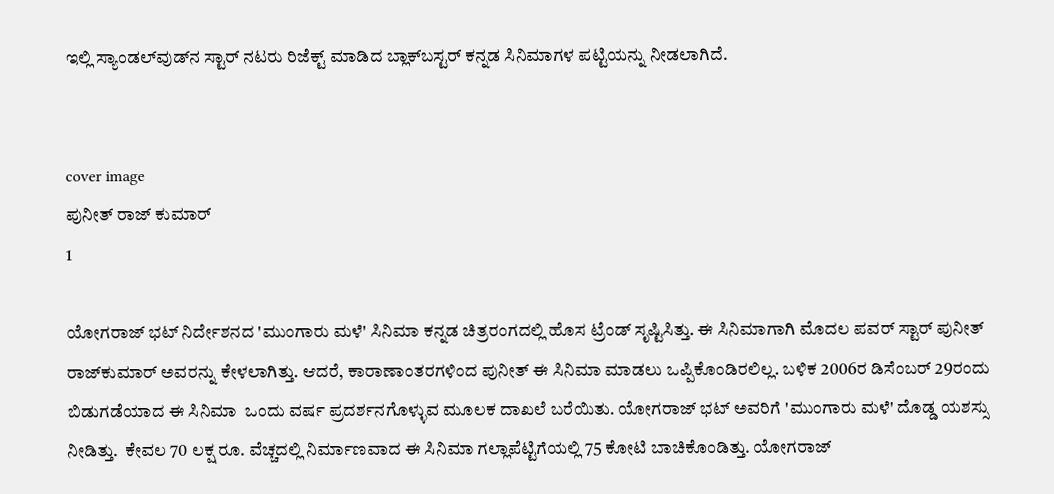ಇಲ್ಲಿ ಸ್ಯಾಂಡಲ್‌ವುಡ್‌ನ ಸ್ಟಾರ್ ನಟರು ರಿಜೆಕ್ಟ್ ಮಾಡಿದ ಬ್ಲಾಕ್‌ಬಸ್ಟರ್ ಕನ್ನಡ ಸಿನಿಮಾಗಳ ಪಟ್ಟಿಯನ್ನು ನೀಡಲಾಗಿದೆ.


cover image
ಪುನೀತ್ ರಾಜ್ ಕುಮಾರ್
1

ಯೋಗರಾಜ್ ಭಟ್ ನಿರ್ದೇಶನದ 'ಮುಂಗಾರು ಮಳೆ' ಸಿನಿಮಾ ಕನ್ನಡ ಚಿತ್ರರಂಗದಲ್ಲಿ ಹೊಸ ಟ್ರೆಂಡ್ ಸೃಷ್ಟಿಸಿತ್ತು. ಈ ಸಿನಿಮಾಗಾಗಿ ಮೊದಲ ಪವರ್ ಸ್ಟಾರ್ ಪುನೀತ್ ರಾಜ್‌ಕುಮಾರ್ ಅವರನ್ನು ಕೇಳಲಾಗಿತ್ತು. ಆದರೆ, ಕಾರಾಣಾಂತರಗಳಿಂದ ಪುನೀತ್ ಈ ಸಿನಿಮಾ ಮಾಡಲು ಒಪ್ಪಿಕೊಂಡಿರಲಿಲ್ಲ. ಬಳಿಕ 2006ರ ಡಿಸೆಂಬರ್ 29ರಂದು ಬಿಡುಗಡೆಯಾದ ಈ ಸಿನಿಮಾ  ಒಂದು ವರ್ಷ ಪ್ರದರ್ಶನಗೊಳ್ಳುವ ಮೂಲಕ ದಾಖಲೆ ಬರೆಯಿತು. ಯೋಗರಾಜ್ ಭಟ್ ಅವರಿಗೆ 'ಮುಂಗಾರು ಮಳೆ' ದೊಡ್ಡ ಯಶಸ್ಸು ನೀಡಿತ್ತು.  ಕೇವಲ 70 ಲಕ್ಷ ರೂ. ವೆಚ್ಚದಲ್ಲಿ ನಿರ್ಮಾಣವಾದ ಈ ಸಿನಿಮಾ ಗಲ್ಲಾಪೆಟ್ಟಿಗೆಯಲ್ಲಿ 75 ಕೋಟಿ ಬಾಚಿಕೊಂಡಿತ್ತು. ಯೋಗರಾಜ್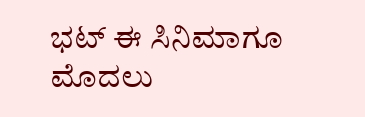ಭಟ್ ಈ ಸಿನಿಮಾಗೂ ಮೊದಲು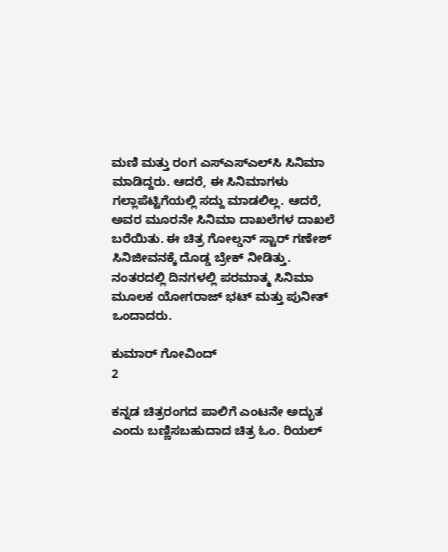ಮಣಿ ಮತ್ತು ರಂಗ ಎಸ್‌ಎಸ್‌ಎಲ್‌ಸಿ ಸಿನಿಮಾ ಮಾಡಿದ್ದರು. ಆದರೆ, ಈ ಸಿನಿಮಾಗಳು ಗಲ್ಲಾಪೆಟ್ಟಿಗೆಯಲ್ಲಿ ಸದ್ದು ಮಾಡಲಿಲ್ಲ. ಆದರೆ, ಅವರ ಮೂರನೇ ಸಿನಿಮಾ ದಾಖಲೆಗಳ ದಾಖಲೆ ಬರೆಯಿತು. ಈ ಚಿತ್ರ ಗೋಲ್ಡನ್ ಸ್ಟಾರ್ ಗಣೇಶ್ ಸಿನಿಜೀವನಕ್ಕೆ ದೊಡ್ಡ ಬ್ರೇಕ್ ನೀಡಿತ್ತು. ನಂತರದಲ್ಲಿ ದಿನಗಳಲ್ಲಿ ಪರಮಾತ್ಮ ಸಿನಿಮಾ ಮೂಲಕ ಯೋಗರಾಜ್ ಭಟ್ ಮತ್ತು ಪುನೀತ್ ಒಂದಾದರು.

ಕುಮಾರ್ ಗೋವಿಂದ್
2

ಕನ್ನಡ ಚಿತ್ರರಂಗದ ಪಾಲಿಗೆ ಎಂಟನೇ ಅದ್ಭುತ ಎಂದು ಬಣ್ಣಿಸಬಹುದಾದ ಚಿತ್ರ ಓಂ. ರಿಯಲ್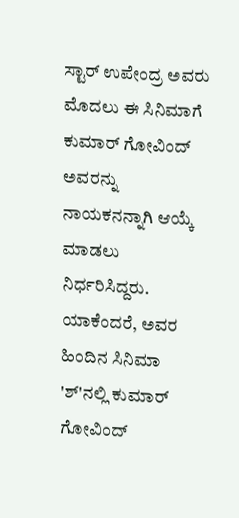ಸ್ಟಾರ್ ಉಪೇಂದ್ರ ಅವರು ಮೊದಲು ಈ ಸಿನಿಮಾಗೆ ಕುಮಾರ್ ಗೋವಿಂದ್ ಅವರನ್ನು ನಾಯಕನನ್ನಾಗಿ ಆಯ್ಕೆ ಮಾಡಲು ನಿರ್ಧರಿಸಿದ್ದರು. ಯಾಕೆಂದರೆ, ಅವರ ಹಿಂದಿನ ಸಿನಿಮಾ 'ಶ್‌'ನಲ್ಲಿ ಕುಮಾರ್ ಗೋವಿಂದ್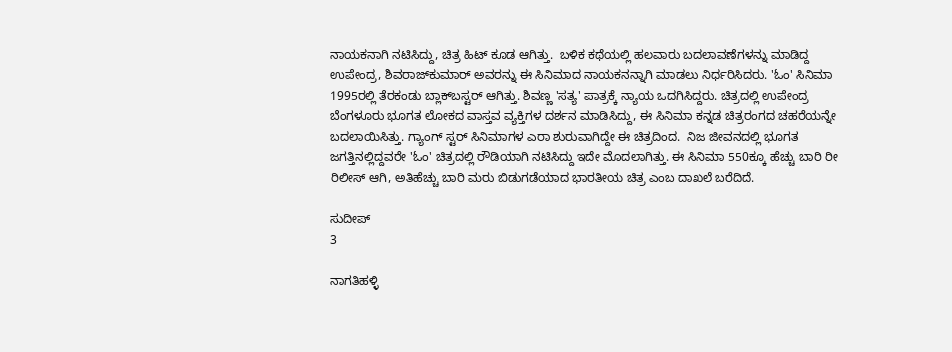ನಾಯಕನಾಗಿ ನಟಿಸಿದ್ದು, ಚಿತ್ರ ಹಿಟ್ ಕೂಡ ಆಗಿತ್ತು.  ಬಳಿಕ ಕಥೆಯಲ್ಲಿ ಹಲವಾರು ಬದಲಾವಣೆಗಳನ್ನು ಮಾಡಿದ್ದ ಉಪೇಂದ್ರ, ಶಿವರಾಜ್‌ಕುಮಾರ್ ಅವರನ್ನು ಈ ಸಿನಿಮಾದ ನಾಯಕನನ್ನಾಗಿ ಮಾಡಲು ನಿರ್ಧರಿಸಿದರು. 'ಓಂ' ಸಿನಿಮಾ 1995ರಲ್ಲಿ ತೆರಕಂಡು ಬ್ಲಾಕ್‌ಬಸ್ಟರ್ ಆಗಿತ್ತು. ಶಿವಣ್ಣ 'ಸತ್ಯ' ಪಾತ್ರಕ್ಕೆ ನ್ಯಾಯ ಒದಗಿಸಿದ್ದರು. ಚಿತ್ರದಲ್ಲಿ ಉಪೇಂದ್ರ ಬೆಂಗಳೂರು ಭೂಗತ ಲೋಕದ ವಾಸ್ತವ ವ್ಯಕ್ತಿಗಳ ದರ್ಶನ ಮಾಡಿಸಿದ್ದು, ಈ ಸಿನಿಮಾ ಕನ್ನಡ ಚಿತ್ರರಂಗದ ಚಹರೆಯನ್ನೇ ಬದಲಾಯಿಸಿತ್ತು. ಗ್ಯಾಂಗ್ ಸ್ಟರ್ ಸಿನಿಮಾಗಳ ಎರಾ ಶುರುವಾಗಿದ್ದೇ ಈ ಚಿತ್ರದಿಂದ.  ನಿಜ ಜೀವನದಲ್ಲಿ ಭೂಗತ ಜಗತ್ತಿನಲ್ಲಿದ್ದವರೇ 'ಓಂ' ಚಿತ್ರದಲ್ಲಿ ರೌಡಿಯಾಗಿ ನಟಿಸಿದ್ದು ಇದೇ ಮೊದಲಾಗಿತ್ತು. ಈ ಸಿನಿಮಾ 550ಕ್ಕೂ ಹೆಚ್ಚು ಬಾರಿ ರೀ ರಿಲೀಸ್ ಆಗಿ, ಅತಿಹೆಚ್ಚು ಬಾರಿ ಮರು ಬಿಡುಗಡೆಯಾದ ಭಾರತೀಯ ಚಿತ್ರ ಎಂಬ ದಾಖಲೆ ಬರೆದಿದೆ.

ಸುದೀಪ್
3

ನಾಗತಿಹಳ್ಳಿ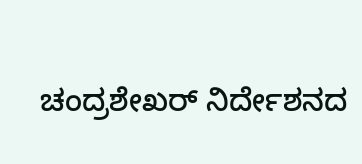ಚಂದ್ರಶೇಖರ್ ನಿರ್ದೇಶನದ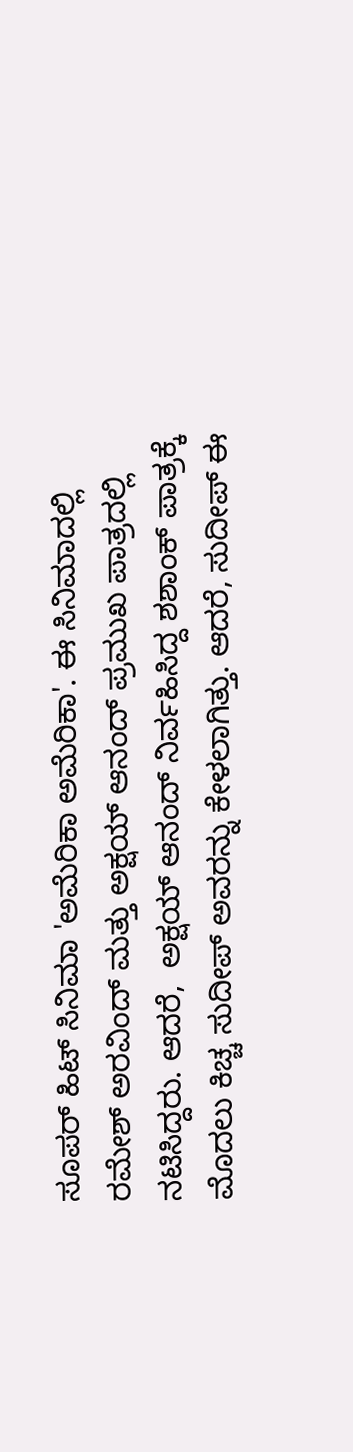ಸೂಪರ್ ಹಿಟ್ ಸಿನಿಮಾ 'ಅಮೆರಿಕಾ ಅಮೆರಿಕಾ'. ಈ ಸಿನಿಮಾದಲ್ಲಿ ರಮೇಶ್ ಅರವಿಂದ್ ಮತ್ತು ಅಕ್ಷಯ್ ಆನಂದ್ ಪ್ರಮುಖ ಪಾತ್ರದಲ್ಲಿ ನಟಿಸಿದ್ದರು. ಆದರೆ,  ಅಕ್ಷಯ್ ಆನಂದ್ ನಿರ್ವಹಿಸಿದ್ದ ಶಶಾಂಕ್ ಪಾತ್ರಕ್ಕೆ ಮೊದಲು ಕಿಚ್ಚ ಸುದೀಪ್ ಅವರನ್ನು ಕೇಳಲಾಗಿತ್ತು. ಆದರೆ, ಸುದೀಪ್ ಈ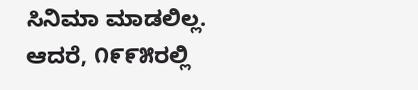ಸಿನಿಮಾ ಮಾಡಲಿಲ್ಲ. ಆದರೆ, ೧೯೯೫ರಲ್ಲಿ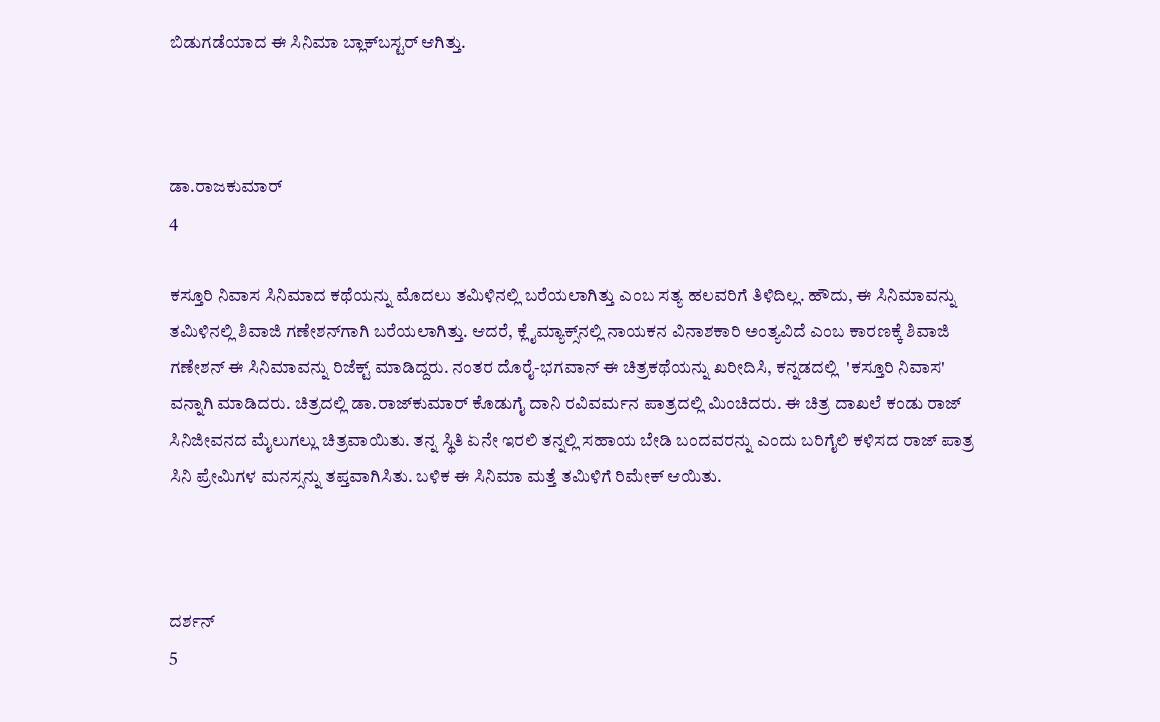ಬಿಡುಗಡೆಯಾದ ಈ ಸಿನಿಮಾ ಬ್ಲಾಕ್‌ಬಸ್ಟರ್ ಆಗಿತ್ತು.



ಡಾ.ರಾಜಕುಮಾರ್
4

ಕಸ್ತೂರಿ ನಿವಾಸ ಸಿನಿಮಾದ ಕಥೆಯನ್ನು ಮೊದಲು ತಮಿಳಿನಲ್ಲಿ ಬರೆಯಲಾಗಿತ್ತು ಎಂಬ ಸತ್ಯ ಹಲವರಿಗೆ ತಿಳಿದಿಲ್ಲ. ಹೌದು, ಈ ಸಿನಿಮಾವನ್ನು ತಮಿಳಿನಲ್ಲಿ ಶಿವಾಜಿ ಗಣೇಶನ್‌ಗಾಗಿ ಬರೆಯಲಾಗಿತ್ತು. ಆದರೆ, ಕ್ಲೈಮ್ಯಾಕ್ಸ್‌ನಲ್ಲಿ ನಾಯಕನ ವಿನಾಶಕಾರಿ ಅಂತ್ಯವಿದೆ ಎಂಬ ಕಾರಣಕ್ಕೆ ಶಿವಾಜಿ ಗಣೇಶನ್ ಈ ಸಿನಿಮಾವನ್ನು ರಿಜೆಕ್ಟ್ ಮಾಡಿದ್ದರು. ನಂತರ ದೊರೈ-ಭಗವಾನ್ ಈ ಚಿತ್ರಕಥೆಯನ್ನು ಖರೀದಿಸಿ, ಕನ್ನಡದಲ್ಲಿ  'ಕಸ್ತೂರಿ ನಿವಾಸ' ವನ್ನಾಗಿ ಮಾಡಿದರು. ಚಿತ್ರದಲ್ಲಿ ಡಾ.ರಾಜ್‌ಕುಮಾರ್ ಕೊಡುಗೈ ದಾನಿ ರವಿವರ್ಮನ ಪಾತ್ರದಲ್ಲಿ ಮಿಂಚಿದರು. ಈ ಚಿತ್ರ ದಾಖಲೆ ಕಂಡು ರಾಜ್ ಸಿನಿಜೀವನದ ಮೈಲುಗಲ್ಲು ಚಿತ್ರವಾಯಿತು. ತನ್ನ ಸ್ಥಿತಿ ಏನೇ ಇರಲಿ ತನ್ನಲ್ಲಿ ಸಹಾಯ ಬೇಡಿ ಬಂದವರನ್ನು ಎಂದು ಬರಿಗೈಲಿ ಕಳಿಸದ ರಾಜ್ ಪಾತ್ರ ಸಿನಿ ಪ್ರೇಮಿಗಳ ಮನಸ್ಸನ್ನು ತಪ್ತವಾಗಿಸಿತು. ಬಳಿಕ ಈ ಸಿನಿಮಾ ಮತ್ತೆ ತಮಿಳಿಗೆ ರಿಮೇಕ್ ಆಯಿತು.



ದರ್ಶನ್
5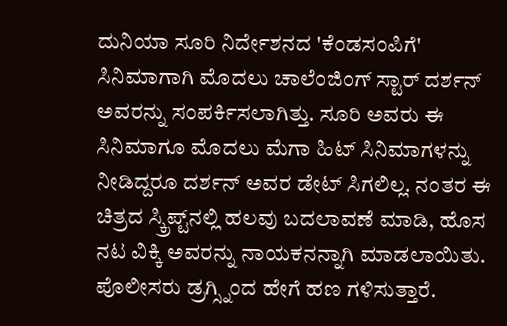ದುನಿಯಾ ಸೂರಿ ನಿರ್ದೇಶನದ 'ಕೆಂಡಸಂಪಿಗೆ' ಸಿನಿಮಾಗಾಗಿ ಮೊದಲು ಚಾಲೆಂಜಿಂಗ್ ಸ್ಟಾರ್ ದರ್ಶನ್ ಅವರನ್ನು ಸಂಪರ್ಕಿಸಲಾಗಿತ್ತು. ಸೂರಿ ಅವರು ಈ ಸಿನಿಮಾಗೂ ಮೊದಲು ಮೆಗಾ ಹಿಟ್ ಸಿನಿಮಾಗಳನ್ನು ನೀಡಿದ್ದರೂ ದರ್ಶನ್ ಅವರ ಡೇಟ್ ಸಿಗಲಿಲ್ಲ. ನಂತರ ಈ ಚಿತ್ರದ ಸ್ಕ್ರಿಪ್ಟ್‌ನಲ್ಲಿ ಹಲವು ಬದಲಾವಣೆ ಮಾಡಿ, ಹೊಸ ನಟ ವಿಕ್ಕಿ ಅವರನ್ನು ನಾಯಕನನ್ನಾಗಿ ಮಾಡಲಾಯಿತು. ಪೊಲೀಸರು ಡ್ರಗ್ಸ್ನಿಂದ ಹೇಗೆ ಹಣ ಗಳಿಸುತ್ತಾರೆ.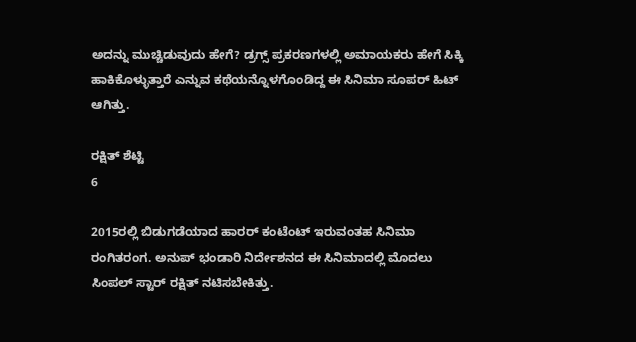ಅದನ್ನು ಮುಚ್ಚಿಡುವುದು ಹೇಗೆ? ಡ್ರಗ್ಸ್ ಪ್ರಕರಣಗಳಲ್ಲಿ ಅಮಾಯಕರು ಹೇಗೆ ಸಿಕ್ಕಿ ಹಾಕಿಕೊಳ್ಳುತ್ತಾರೆ ಎನ್ನುವ ಕಥೆಯನ್ನೊಳಗೊಂಡಿದ್ದ ಈ ಸಿನಿಮಾ ಸೂಪರ್ ಹಿಟ್ ಆಗಿತ್ತು.

ರಕ್ಷಿತ್ ಶೆಟ್ಟಿ
6

2015ರಲ್ಲಿ ಬಿಡುಗಡೆಯಾದ ಹಾರರ್ ಕಂಟೆಂಟ್ ಇರುವಂತಹ ಸಿನಿಮಾ ರಂಗಿತರಂಗ. ಅನುಪ್ ಭಂಡಾರಿ ನಿರ್ದೇಶನದ ಈ ಸಿನಿಮಾದಲ್ಲಿ ಮೊದಲು ಸಿಂಪಲ್ ಸ್ಟಾರ್ ರಕ್ಷಿತ್ ನಟಿಸಬೇಕಿತ್ತು.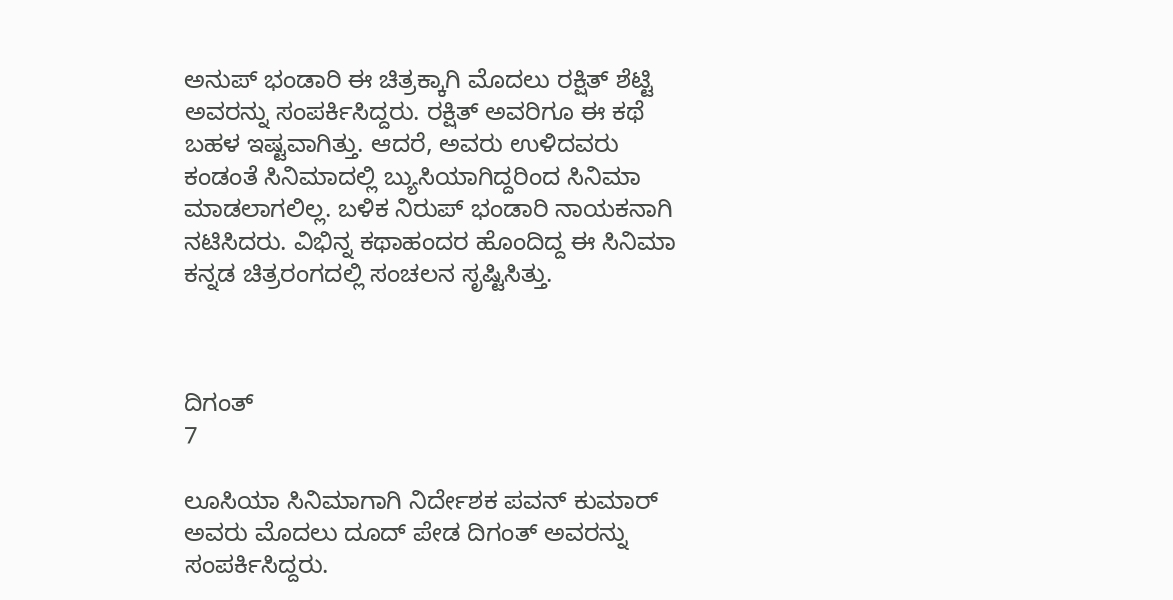ಅನುಪ್ ಭಂಡಾರಿ ಈ ಚಿತ್ರಕ್ಕಾಗಿ ಮೊದಲು ರಕ್ಷಿತ್ ಶೆಟ್ಟಿ ಅವರನ್ನು ಸಂಪರ್ಕಿಸಿದ್ದರು. ರಕ್ಷಿತ್ ಅವರಿಗೂ ಈ ಕಥೆ ಬಹಳ ಇಷ್ಟವಾಗಿತ್ತು. ಆದರೆ, ಅವರು ಉಳಿದವರು ಕಂಡಂತೆ ಸಿನಿಮಾದಲ್ಲಿ ಬ್ಯುಸಿಯಾಗಿದ್ದರಿಂದ ಸಿನಿಮಾ ಮಾಡಲಾಗಲಿಲ್ಲ. ಬಳಿಕ ನಿರುಪ್ ಭಂಡಾರಿ ನಾಯಕನಾಗಿ ನಟಿಸಿದರು. ವಿಭಿನ್ನ ಕಥಾಹಂದರ ಹೊಂದಿದ್ದ ಈ ಸಿನಿಮಾ ಕನ್ನಡ ಚಿತ್ರರಂಗದಲ್ಲಿ ಸಂಚಲನ ಸೃಷ್ಟಿಸಿತ್ತು.



ದಿಗಂತ್
7

ಲೂಸಿಯಾ ಸಿನಿಮಾಗಾಗಿ ನಿರ್ದೇಶಕ ಪವನ್ ಕುಮಾರ್ ಅವರು ಮೊದಲು ದೂದ್ ಪೇಡ ದಿಗಂತ್ ಅವರನ್ನು ಸಂಪರ್ಕಿಸಿದ್ದರು.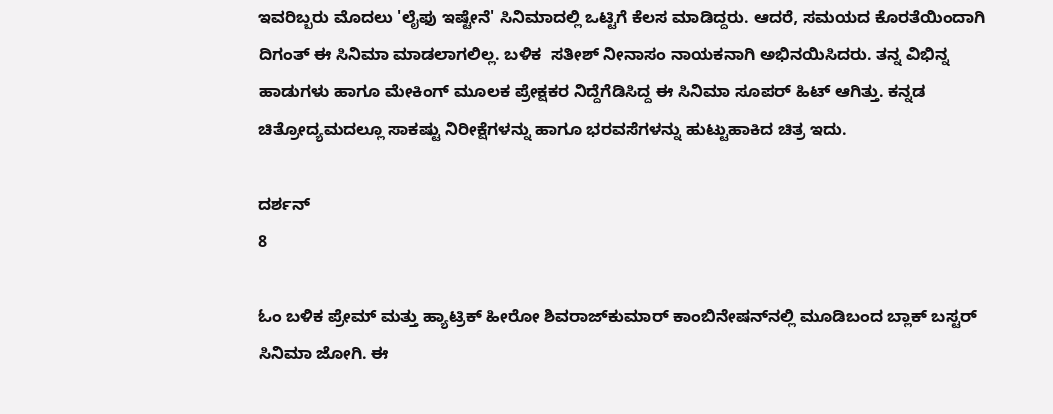ಇವರಿಬ್ಬರು ಮೊದಲು 'ಲೈಫು ಇಷ್ಟೇನೆ' ಸಿನಿಮಾದಲ್ಲಿ ಒಟ್ಟಿಗೆ ಕೆಲಸ ಮಾಡಿದ್ದರು. ಆದರೆ, ಸಮಯದ ಕೊರತೆಯಿಂದಾಗಿ ದಿಗಂತ್ ಈ ಸಿನಿಮಾ ಮಾಡಲಾಗಲಿಲ್ಲ. ಬಳಿಕ  ಸತೀಶ್ ನೀನಾಸಂ ನಾಯಕನಾಗಿ ಅಭಿನಯಿಸಿದರು. ತನ್ನ ವಿಭಿನ್ನ ಹಾಡುಗಳು ಹಾಗೂ ಮೇಕಿಂಗ್ ಮೂಲಕ ಪ್ರೇಕ್ಷಕರ ನಿದ್ದೆಗೆಡಿಸಿದ್ದ ಈ ಸಿನಿಮಾ ಸೂಪರ್ ಹಿಟ್ ಆಗಿತ್ತು. ಕನ್ನಡ ಚಿತ್ರೋದ್ಯಮದಲ್ಲೂ ಸಾಕಷ್ಟು ನಿರೀಕ್ಷೆಗಳನ್ನು ಹಾಗೂ ಭರವಸೆಗಳನ್ನು ಹುಟ್ಟುಹಾಕಿದ ಚಿತ್ರ ಇದು.

ದರ್ಶನ್
8

ಓಂ ಬಳಿಕ ಪ್ರೇಮ್ ಮತ್ತು ಹ್ಯಾಟ್ರಿಕ್ ಹೀರೋ ಶಿವರಾಜ್‌ಕುಮಾರ್ ಕಾಂಬಿನೇಷನ್‌ನಲ್ಲಿ ಮೂಡಿಬಂದ ಬ್ಲಾಕ್ ಬಸ್ಟರ್ ಸಿನಿಮಾ ಜೋಗಿ. ಈ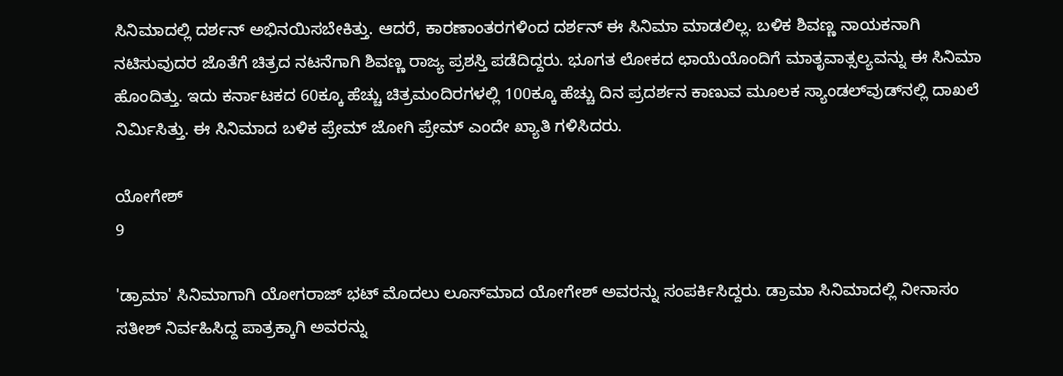ಸಿನಿಮಾದಲ್ಲಿ ದರ್ಶನ್ ಅಭಿನಯಿಸಬೇಕಿತ್ತು. ಆದರೆ, ಕಾರಣಾಂತರಗಳಿಂದ ದರ್ಶನ್ ಈ ಸಿನಿಮಾ ಮಾಡಲಿಲ್ಲ. ಬಳಿಕ ಶಿವಣ್ಣ ನಾಯಕನಾಗಿ ನಟಿಸುವುದರ ಜೊತೆಗೆ ಚಿತ್ರದ ನಟನೆಗಾಗಿ ಶಿವಣ್ಣ ರಾಜ್ಯ ಪ್ರಶಸ್ತಿ ಪಡೆದಿದ್ದರು. ಭೂಗತ ಲೋಕದ ಛಾಯೆಯೊಂದಿಗೆ ಮಾತೃವಾತ್ಸಲ್ಯವನ್ನು ಈ ಸಿನಿಮಾ ಹೊಂದಿತ್ತು. ಇದು ಕರ್ನಾಟಕದ 60ಕ್ಕೂ ಹೆಚ್ಚು ಚಿತ್ರಮಂದಿರಗಳಲ್ಲಿ 100ಕ್ಕೂ ಹೆಚ್ಚು ದಿನ ಪ್ರದರ್ಶನ ಕಾಣುವ ಮೂಲಕ ಸ್ಯಾಂಡಲ್‌ವುಡ್‌ನಲ್ಲಿ ದಾಖಲೆ ನಿರ್ಮಿಸಿತ್ತು. ಈ ಸಿನಿಮಾದ ಬಳಿಕ ಪ್ರೇಮ್ ಜೋಗಿ ಪ್ರೇಮ್ ಎಂದೇ ಖ್ಯಾತಿ ಗಳಿಸಿದರು.

ಯೋಗೇಶ್
9

'ಡ್ರಾಮಾ' ಸಿನಿಮಾಗಾಗಿ ಯೋಗರಾಜ್ ಭಟ್ ಮೊದಲು ಲೂಸ್‌ಮಾದ ಯೋಗೇಶ್ ಅವರನ್ನು ಸಂಪರ್ಕಿಸಿದ್ದರು. ಡ್ರಾಮಾ ಸಿನಿಮಾದಲ್ಲಿ ನೀನಾಸಂ ಸತೀಶ್ ನಿರ್ವಹಿಸಿದ್ದ ಪಾತ್ರಕ್ಕಾಗಿ ಅವರನ್ನು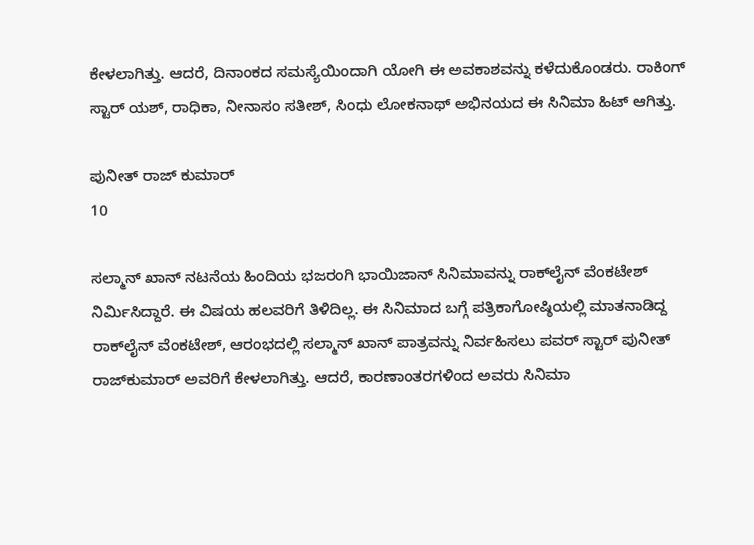ಕೇಳಲಾಗಿತ್ತು. ಆದರೆ, ದಿನಾಂಕದ ಸಮಸ್ಯೆಯಿಂದಾಗಿ ಯೋಗಿ ಈ ಅವಕಾಶವನ್ನು ಕಳೆದುಕೊಂಡರು. ರಾಕಿಂಗ್ ಸ್ಟಾರ್ ಯಶ್, ರಾಧಿಕಾ, ನೀನಾಸಂ ಸತೀಶ್, ಸಿಂಧು ಲೋಕನಾಥ್ ಅಭಿನಯದ ಈ ಸಿನಿಮಾ ಹಿಟ್ ಆಗಿತ್ತು.

ಪುನೀತ್ ರಾಜ್ ಕುಮಾರ್
10

ಸಲ್ಮಾನ್‌ ಖಾನ್ ನಟನೆಯ ಹಿಂದಿಯ ಭಜರಂಗಿ ಭಾಯಿಜಾನ್ ಸಿನಿಮಾವನ್ನು ರಾಕ್‌ಲೈನ್ ವೆಂಕಟೇಶ್ ನಿರ್ಮಿಸಿದ್ದಾರೆ. ಈ ವಿಷಯ ಹಲವರಿಗೆ ತಿಳಿದಿಲ್ಲ. ಈ ಸಿನಿಮಾದ ಬಗ್ಗೆ ಪತ್ರಿಕಾಗೋಷ್ಠಿಯಲ್ಲಿ ಮಾತನಾಡಿದ್ದ ರಾಕ್‌ಲೈನ್ ವೆಂಕಟೇಶ್, ಆರಂಭದಲ್ಲಿ ಸಲ್ಮಾನ್ ಖಾನ್‌ ಪಾತ್ರವನ್ನು ನಿರ್ವಹಿಸಲು ಪವರ್ ಸ್ಟಾರ್ ಪುನೀತ್ ರಾಜ್‌ಕುಮಾರ್ ಅವರಿಗೆ ಕೇಳಲಾಗಿತ್ತು. ಆದರೆ, ಕಾರಣಾಂತರಗಳಿಂದ ಅವರು ಸಿನಿಮಾ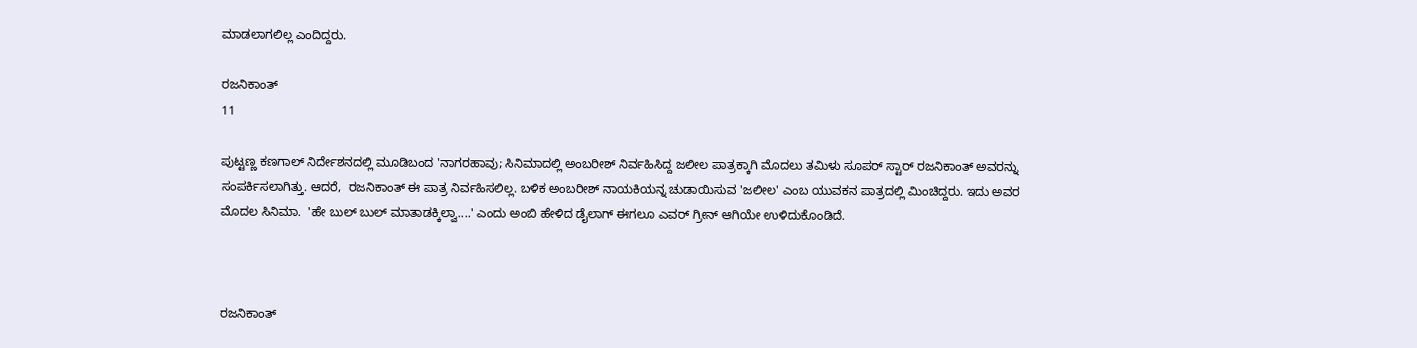ಮಾಡಲಾಗಲಿಲ್ಲ ಎಂದಿದ್ದರು.

ರಜನಿಕಾಂತ್
11

ಪುಟ್ಟಣ್ಣ ಕಣಗಾಲ್ ನಿರ್ದೇಶನದಲ್ಲಿ ಮೂಡಿಬಂದ 'ನಾಗರಹಾವು; ಸಿನಿಮಾದಲ್ಲಿ ಅಂಬರೀಶ್ ನಿರ್ವಹಿಸಿದ್ದ ಜಲೀಲ ಪಾತ್ರಕ್ಕಾಗಿ ಮೊದಲು ತಮಿಳು ಸೂಪರ್ ಸ್ಟಾರ್ ರಜನಿಕಾಂತ್ ಅವರನ್ನು ಸಂಪರ್ಕಿಸಲಾಗಿತ್ತು. ಆದರೆ,  ರಜನಿಕಾಂತ್ ಈ ಪಾತ್ರ ನಿರ್ವಹಿಸಲಿಲ್ಲ. ಬಳಿಕ ಅಂಬರೀಶ್ ನಾಯಕಿಯನ್ನ ಚುಡಾಯಿಸುವ 'ಜಲೀಲ' ಎಂಬ ಯುವಕನ ಪಾತ್ರದಲ್ಲಿ ಮಿಂಚಿದ್ದರು. ಇದು ಅವರ ಮೊದಲ ಸಿನಿಮಾ.  'ಹೇ ಬುಲ್ ಬುಲ್ ಮಾತಾಡಕ್ಕಿಲ್ವಾ....' ಎಂದು ಅಂಬಿ ಹೇಳಿದ ಡೈಲಾಗ್ ಈಗಲೂ ಎವರ್ ಗ್ರೀನ್ ಆಗಿಯೇ ಉಳಿದುಕೊಂಡಿದೆ.



ರಜನಿಕಾಂತ್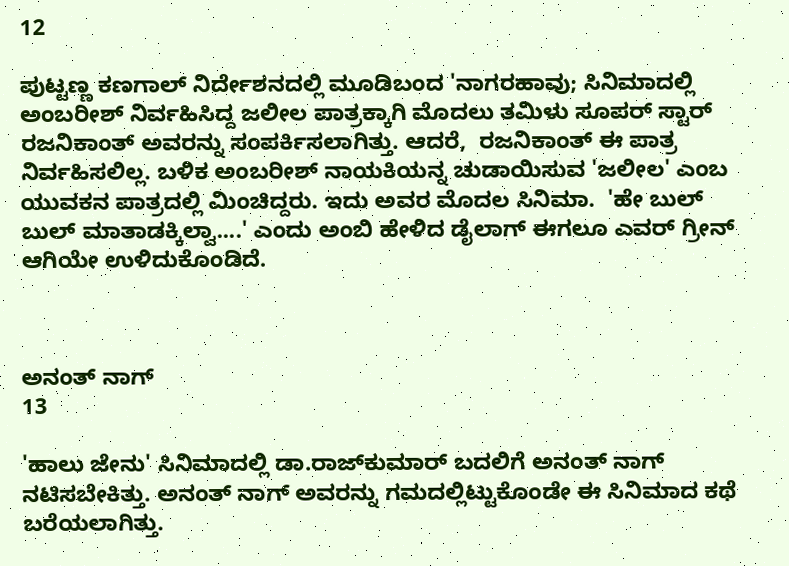12

ಪುಟ್ಟಣ್ಣ ಕಣಗಾಲ್ ನಿರ್ದೇಶನದಲ್ಲಿ ಮೂಡಿಬಂದ 'ನಾಗರಹಾವು; ಸಿನಿಮಾದಲ್ಲಿ ಅಂಬರೀಶ್ ನಿರ್ವಹಿಸಿದ್ದ ಜಲೀಲ ಪಾತ್ರಕ್ಕಾಗಿ ಮೊದಲು ತಮಿಳು ಸೂಪರ್ ಸ್ಟಾರ್ ರಜನಿಕಾಂತ್ ಅವರನ್ನು ಸಂಪರ್ಕಿಸಲಾಗಿತ್ತು. ಆದರೆ,  ರಜನಿಕಾಂತ್ ಈ ಪಾತ್ರ ನಿರ್ವಹಿಸಲಿಲ್ಲ. ಬಳಿಕ ಅಂಬರೀಶ್ ನಾಯಕಿಯನ್ನ ಚುಡಾಯಿಸುವ 'ಜಲೀಲ' ಎಂಬ ಯುವಕನ ಪಾತ್ರದಲ್ಲಿ ಮಿಂಚಿದ್ದರು. ಇದು ಅವರ ಮೊದಲ ಸಿನಿಮಾ.  'ಹೇ ಬುಲ್ ಬುಲ್ ಮಾತಾಡಕ್ಕಿಲ್ವಾ....' ಎಂದು ಅಂಬಿ ಹೇಳಿದ ಡೈಲಾಗ್ ಈಗಲೂ ಎವರ್ ಗ್ರೀನ್ ಆಗಿಯೇ ಉಳಿದುಕೊಂಡಿದೆ.



ಅನಂತ್ ನಾಗ್
13

'ಹಾಲು ಜೇನು' ಸಿನಿಮಾದಲ್ಲಿ ಡಾ.ರಾಜ್‌ಕುಮಾರ್ ಬದಲಿಗೆ ಅನಂತ್ ನಾಗ್ ನಟಿಸಬೇಕಿತ್ತು. ಅನಂತ್ ನಾಗ್ ಅವರನ್ನು ಗಮದಲ್ಲಿಟ್ಟುಕೊಂಡೇ ಈ ಸಿನಿಮಾದ ಕಥೆ ಬರೆಯಲಾಗಿತ್ತು.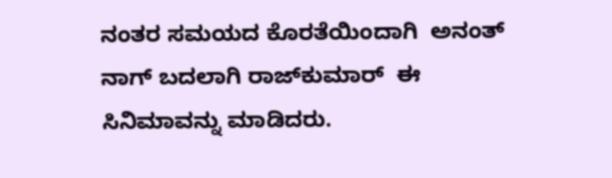ನಂತರ ಸಮಯದ ಕೊರತೆಯಿಂದಾಗಿ  ಅನಂತ್ ನಾಗ್ ಬದಲಾಗಿ ರಾಜ್‌ಕುಮಾರ್  ಈ ಸಿನಿಮಾವನ್ನು ಮಾಡಿದರು.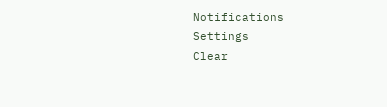Notifications
Settings
Clear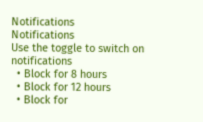Notifications
Notifications
Use the toggle to switch on notifications
  • Block for 8 hours
  • Block for 12 hours
  • Block for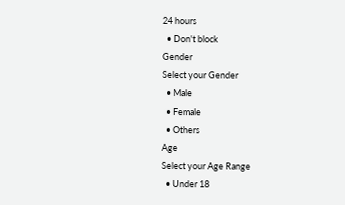24 hours
  • Don't block
Gender
Select your Gender
  • Male
  • Female
  • Others
Age
Select your Age Range
  • Under 18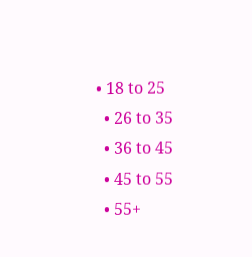• 18 to 25
  • 26 to 35
  • 36 to 45
  • 45 to 55
  • 55+